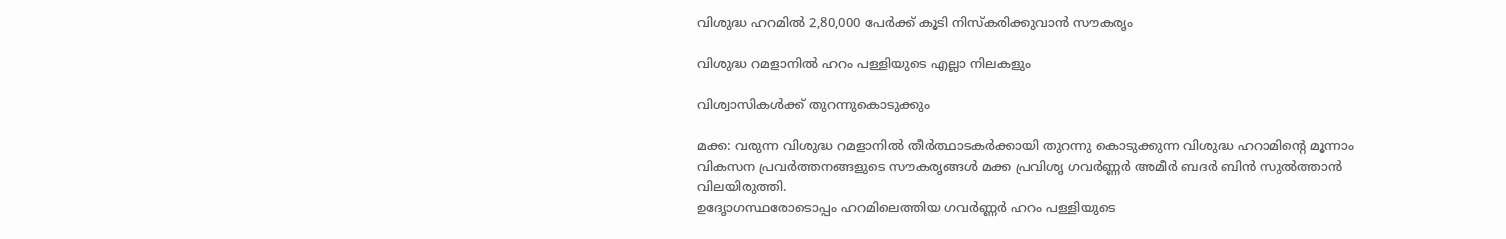വിശുദ്ധ ഹറമില്‍ 2,80,000 പേര്‍ക്ക് കൂടി നിസ്‌കരിക്കുവാന്‍ സൗകരൃം

വിശുദ്ധ റമളാനില്‍ ഹറം പള്ളിയുടെ എല്ലാ നിലകളും

വിശ്വാസികള്‍ക്ക് തുറന്നുകൊടുക്കും

മക്ക: വരുന്ന വിശുദ്ധ റമളാനില്‍ തീര്‍ത്ഥാടകര്‍ക്കായി തുറന്നു കൊടുക്കുന്ന വിശുദ്ധ ഹറാമിന്റെ മൂന്നാം വികസന പ്രവര്‍ത്തനങ്ങളുടെ സൗകരൃങ്ങള്‍ മക്ക പ്രവിശൃ ഗവര്‍ണ്ണര്‍ അമീര്‍ ബദര്‍ ബിന്‍ സുല്‍ത്താന്‍ വിലയിരുത്തി.
ഉദേൃാഗസ്ഥരോടൊപ്പം ഹറമിലെത്തിയ ഗവര്‍ണ്ണര്‍ ഹറം പള്ളിയുടെ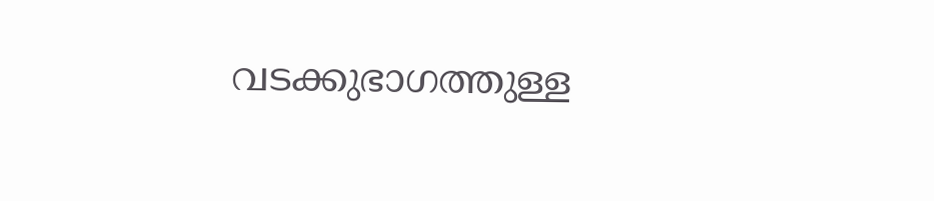വടക്കുഭാഗത്തുള്ള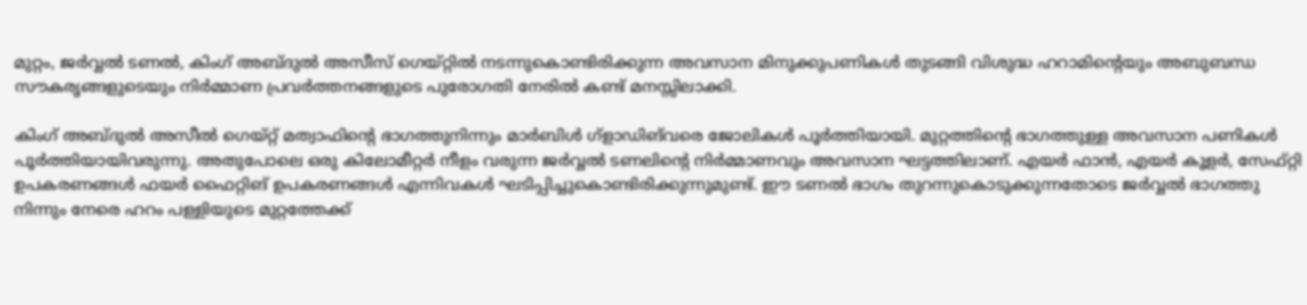മുറ്റം, ജര്‍വ്വല്‍ ടണല്‍, കിംഗ് അബ്ദുല്‍ അസീസ് ഗെയ്റ്റില്‍ നടന്നുകൊണ്ടിരിക്കുന്ന അവസാന മിനുക്കുപണികള്‍ തുടങ്ങി വിശുദ്ധ ഹറാമിന്റെയും അബുബന്ധ സൗകരൃങ്ങളുടെയും നിര്‍മ്മാണ പ്രവര്‍ത്തനങ്ങളുടെ പുരോഗതി നേരില്‍ കണ്ട് മനസ്സിലാക്കി.

കിംഗ് അബ്ദുല്‍ അസീല്‍ ഗെയ്റ്റ് മത്വാഫിന്റെ ഭാഗത്തുനിന്നും മാര്‍ബിള്‍ ഗ്‌ളാഡിങ്‌വരെ ജോലികള്‍ പൂര്‍ത്തിയായി. മുറ്റത്തിന്റെ ഭാഗത്തുള്ള അവസാന പണികള്‍ പൂര്‍ത്തിയായിവരുന്നു. അതുപോലെ ഒരു കിലോമീറ്റര്‍ നീളം വരുന്ന ജര്‍വ്വല്‍ ടണലിന്റെ നിര്‍മ്മാണവും അവസാന ഘട്ടത്തിലാണ്. എയര്‍ ഫാന്‍, എയര്‍ കൂളര്‍, സേഫ്റ്റി ഉപകരണങ്ങള്‍ ഫയര്‍ ഫൈറ്റിങ് ഉപകരണങ്ങള്‍ എന്നിവകള്‍ ഘടിപ്പിച്ചുകൊണ്ടിരിക്കുന്നുമുണ്ട്. ഈ ടണല്‍ ഭാഗം തുറന്നുകൊടുക്കുന്നതോടെ ജര്‍വ്വല്‍ ഭാഗത്തു നിന്നും നേരെ ഹറം പള്ളിയുടെ മുറ്റത്തേക്ക്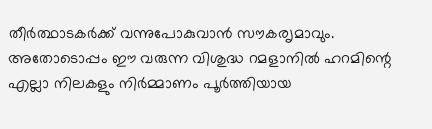തീര്‍ത്ഥാടകര്‍ക്ക് വന്നുപോകുവാന്‍ സൗകരൃമാവും. അതോടൊപ്പം ഈ വരുന്ന വിശുദ്ധ റമളാനില്‍ ഹറമിന്റെ എല്ലാ നിലകളും നിര്‍മ്മാണം പൂര്‍ത്തിയായ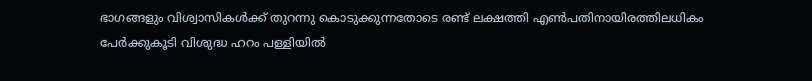ഭാഗങ്ങളും വിശ്വാസികള്‍ക്ക് തുറന്നു കൊടുക്കുന്നതോടെ രണ്ട് ലക്ഷത്തി എണ്‍പതിനായിരത്തിലധികം പേര്‍ക്കുകൂടി വിശുദ്ധ ഹറം പള്ളിയില്‍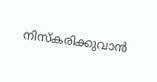നിസ്‌കരിക്കുവാന്‍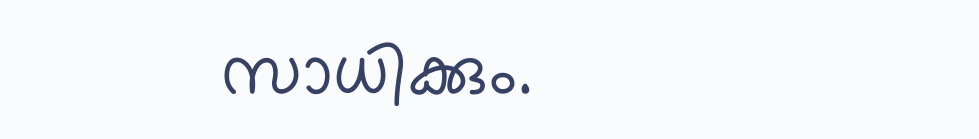സാധിക്കും.